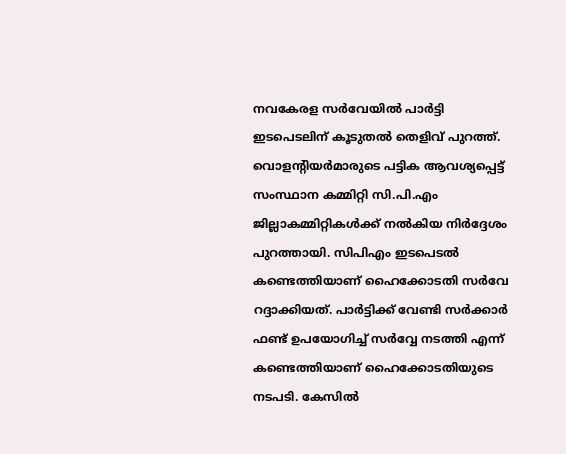നവകേരള സര്‍വേയില്‍ പാര്‍ട്ടി ഇടപെടലിന് കൂടുതല്‍ തെളിവ് പുറത്ത്. വൊളന്റിയര്‍മാരുടെ പട്ടിക ആവശ്യപ്പെട്ട് സംസ്ഥാന കമ്മിറ്റി സി.പി.എം ജില്ലാകമ്മിറ്റികള്‍ക്ക് നല്‍കിയ നിര്‍ദ്ദേശം പുറത്തായി. സിപിഎം ഇടപെടല്‍ കണ്ടെത്തിയാണ് ഹൈക്കോടതി സര്‍വേ റദ്ദാക്കിയത്. പാർട്ടിക്ക് വേണ്ടി സർക്കാർ ഫണ്ട് ഉപയോഗിച്ച് സർവ്വേ നടത്തി എന്ന് കണ്ടെത്തിയാണ് ഹൈക്കോടതിയുടെ നടപടി. കേസില്‍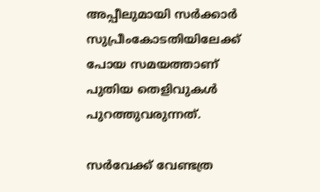അപ്പീലുമായി സര്‍ക്കാര്‍ സുപ്രീംകോടതിയിലേക്ക് പോയ സമയത്താണ് പുതിയ തെളിവുകള്‍ പുറത്തുവരുന്നത്.

സർവേക്ക് വേണ്ടത്ര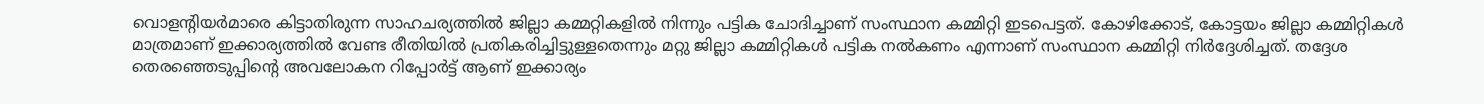വൊളന്റിയര്‍മാരെ കിട്ടാതിരുന്ന സാഹചര്യത്തിൽ ജില്ലാ കമ്മറ്റികളില്‍ നിന്നും പട്ടിക ചോദിച്ചാണ് സംസ്ഥാന കമ്മിറ്റി ഇടപെട്ടത്. കോഴിക്കോട്, കോട്ടയം ജില്ലാ കമ്മിറ്റികൾ മാത്രമാണ് ഇക്കാര്യത്തിൽ വേണ്ട രീതിയിൽ പ്രതികരിച്ചിട്ടുള്ളതെന്നും മറ്റു ജില്ലാ കമ്മിറ്റികൾ പട്ടിക നൽകണം എന്നാണ് സംസ്ഥാന കമ്മിറ്റി നിര്‍ദ്ദേശിച്ചത്. തദ്ദേശ തെരഞ്ഞെടുപ്പിന്റെ അവലോകന റിപ്പോർട്ട് ആണ് ഇക്കാര്യം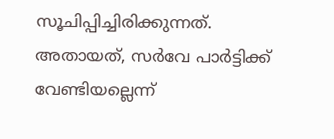സൂചിപ്പിച്ചിരിക്കുന്നത്. അതായത്, സര്‍വേ പാര്‍ട്ടിക്ക് വേണ്ടിയല്ലെന്ന്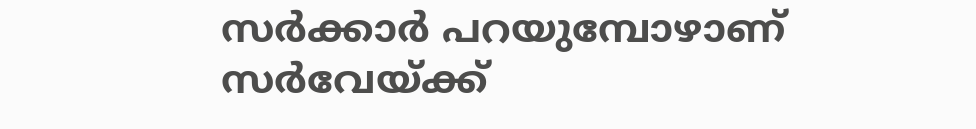സര്‍ക്കാര്‍ പറയുമ്പോഴാണ് സർവേയ്ക്ക്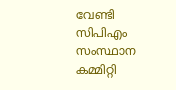വേണ്ടി സിപിഎം സംസ്ഥാന കമ്മിറ്റി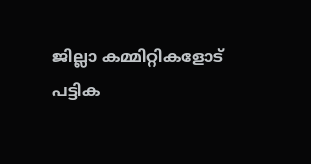ജില്ലാ കമ്മിറ്റികളോട് പട്ടിക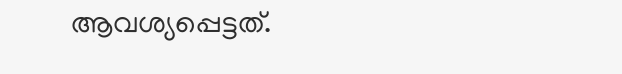ആവശ്യപ്പെട്ടത്.